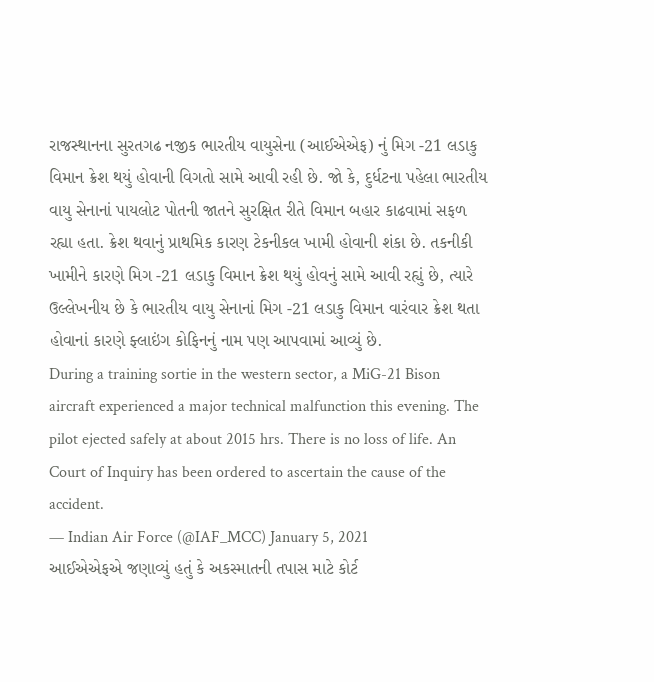રાજસ્થાનના સુરતગઢ નજીક ભારતીય વાયુસેના (આઈએએફ) નું મિગ -21 લડાકુ વિમાન ક્રેશ થયું હોવાની વિગતો સામે આવી રહી છે. જો કે, દુર્ધટના પહેલા ભારતીય વાયુ સેનાનાં પાયલોટ પોતની જાતને સુરક્ષિત રીતે વિમાન બહાર કાઢવામાં સફળ રહ્યા હતા. ક્રેશ થવાનું પ્રાથમિક કારણ ટેકનીકલ ખામી હોવાની શંકા છે. તકનીકી ખામીને કારણે મિગ -21 લડાકુ વિમાન ક્રેશ થયું હોવનું સામે આવી રહ્યું છે, ત્યારે ઉલ્લેખનીય છે કે ભારતીય વાયુ સેનાનાં મિગ -21 લડાકુ વિમાન વારંવાર ક્રેશ થતા હોવાનાં કારણે ફ્લાઇંગ કોફિનનું નામ પણ આપવામાં આવ્યું છે.
During a training sortie in the western sector, a MiG-21 Bison aircraft experienced a major technical malfunction this evening. The pilot ejected safely at about 2015 hrs. There is no loss of life. An Court of Inquiry has been ordered to ascertain the cause of the accident.
— Indian Air Force (@IAF_MCC) January 5, 2021
આઈએએફએ જણાવ્યું હતું કે અકસ્માતની તપાસ માટે કોર્ટ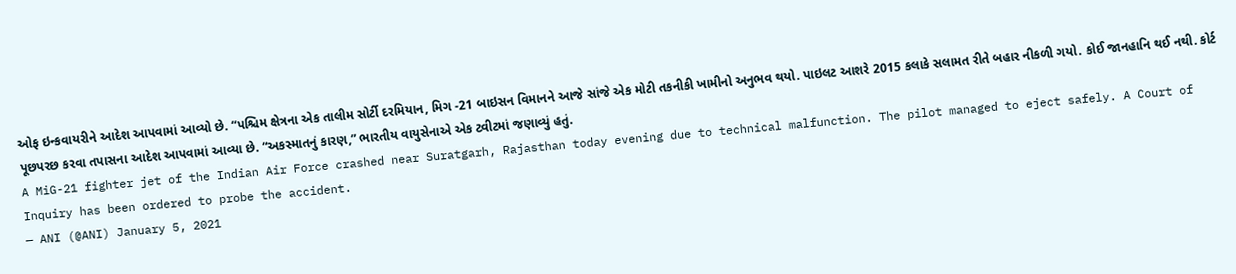ઓફ ઇન્કવાયરીને આદેશ આપવામાં આવ્યો છે. “પશ્ચિમ ક્ષેત્રના એક તાલીમ સોર્ટી દરમિયાન, મિગ -21 બાઇસન વિમાનને આજે સાંજે એક મોટી તકનીકી ખામીનો અનુભવ થયો. પાઇલટ આશરે 2015 કલાકે સલામત રીતે બહાર નીકળી ગયો. કોઈ જાનહાનિ થઈ નથી. કોર્ટ પૂછપરછ કરવા તપાસના આદેશ આપવામાં આવ્યા છે. “અકસ્માતનું કારણ,” ભારતીય વાયુસેનાએ એક ટ્વીટમાં જણાવ્યું હતું.
A MiG-21 fighter jet of the Indian Air Force crashed near Suratgarh, Rajasthan today evening due to technical malfunction. The pilot managed to eject safely. A Court of Inquiry has been ordered to probe the accident.
— ANI (@ANI) January 5, 2021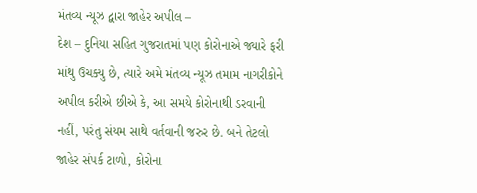મંતવ્ય ન્યૂઝ દ્વારા જાહેર અપીલ –
દેશ – દુનિયા સહિત ગુજરાતમાં પણ કોરોનાએ જ્યારે ફરી માંથુ ઉચક્યુ છે, ત્યારે અમે મંતવ્ય ન્યૂઝ તમામ નાગરીકોને અપીલ કરીએ છીએ કે, આ સમયે કોરોનાથી ડરવાની નહીં, પરંતુ સંયમ સાથે વર્તવાની જરુર છે. બને તેટલો જાહેર સંપર્ક ટાળો, કોરોના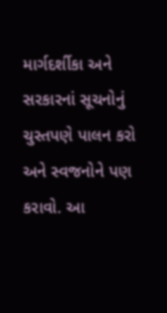માર્ગદર્શીકા અને સરકારનાં સૂચનોનું ચુસ્તપણે પાલન કરો અને સ્વજનોને પણ કરાવો. આ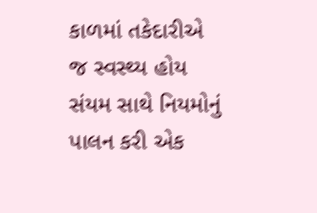કાળમાં તકેદારીએ જ સ્વસ્થ્ય હોય સંયમ સાથે નિયમોનું પાલન કરી એક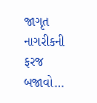જાગૃત નાગરીકની ફરજ બજાવો…